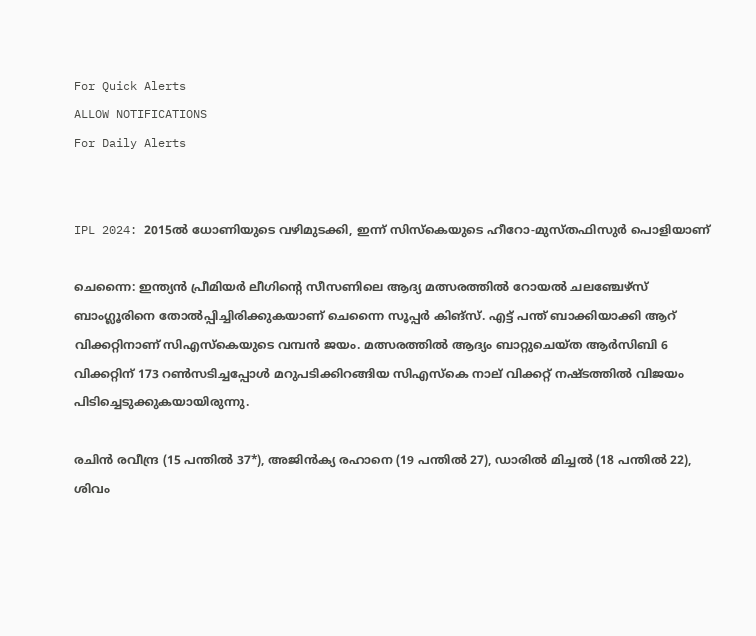For Quick Alerts
ALLOW NOTIFICATIONS
For Daily Alerts


IPL 2024: 2015ല്‍ ധോണിയുടെ വഴിമുടക്കി, ഇന്ന് സിസ്‌കെയുടെ ഹീറോ-മുസ്തഫിസുര്‍ പൊളിയാണ്

ചെന്നൈ: ഇന്ത്യന്‍ പ്രീമിയര്‍ ലീഗിന്റെ സീസണിലെ ആദ്യ മത്സരത്തില്‍ റോയല്‍ ചലഞ്ചേഴ്‌സ് ബാംഗ്ലൂരിനെ തോല്‍പ്പിച്ചിരിക്കുകയാണ് ചെന്നൈ സൂപ്പര്‍ കിങ്‌സ്. എട്ട് പന്ത് ബാക്കിയാക്കി ആറ് വിക്കറ്റിനാണ് സിഎസ്‌കെയുടെ വമ്പന്‍ ജയം. മത്സരത്തില്‍ ആദ്യം ബാറ്റുചെയ്ത ആര്‍സിബി 6 വിക്കറ്റിന് 173 റണ്‍സടിച്ചപ്പോള്‍ മറുപടിക്കിറങ്ങിയ സിഎസ്‌കെ നാല് വിക്കറ്റ് നഷ്ടത്തില്‍ വിജയം പിടിച്ചെടുക്കുകയായിരുന്നു.

രചിന്‍ രവീന്ദ്ര (15 പന്തില്‍ 37*), അജിന്‍ക്യ രഹാനെ (19 പന്തില്‍ 27), ഡാരില്‍ മിച്ചല്‍ (18 പന്തില്‍ 22), ശിവം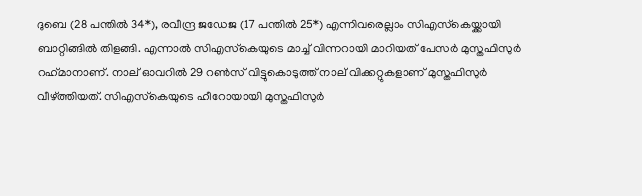ദുബെ (28 പന്തില്‍ 34*), രവീന്ദ്ര ജഡേജ (17 പന്തില്‍ 25*) എന്നിവരെല്ലാം സിഎസ്‌കെയ്ക്കായി ബാറ്റിങ്ങില്‍ തിളങ്ങി. എന്നാല്‍ സിഎസ്‌കെയുടെ മാച്ച് വിന്നറായി മാറിയത് പേസര്‍ മുസ്തഫിസുര്‍ റഹ്‌മാനാണ്. നാല് ഓവറില്‍ 29 റണ്‍സ് വിട്ടുകൊടുത്ത് നാല് വിക്കറ്റുകളാണ് മുസ്തഫിസുര്‍ വീഴ്ത്തിയത്. സിഎസ്‌കെയുടെ ഹീറോയായി മുസ്തഫിസുര്‍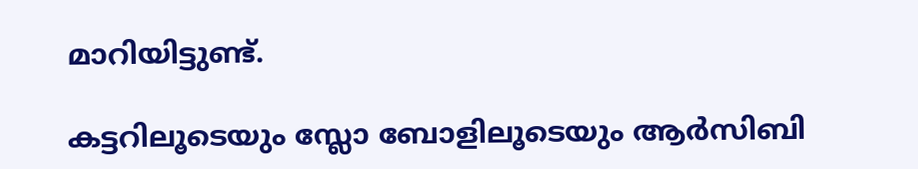മാറിയിട്ടുണ്ട്.

കട്ടറിലൂടെയും സ്ലോ ബോളിലൂടെയും ആര്‍സിബി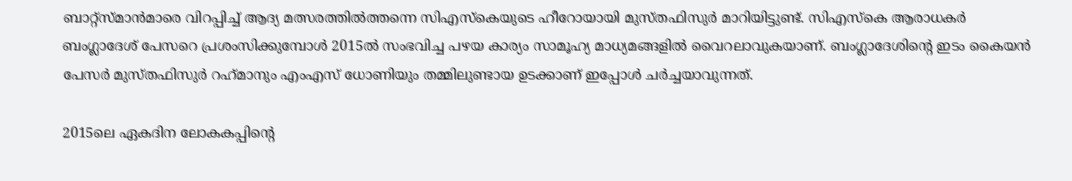ബാറ്റ്‌സ്മാന്‍മാരെ വിറപ്പിച്ച് ആദ്യ മത്സരത്തില്‍ത്തന്നെ സിഎസ്‌കെയുടെ ഹീറോയായി മുസ്തഫിസുര്‍ മാറിയിട്ടുണ്ട്. സിഎസ്‌കെ ആരാധകര്‍ ബംഗ്ലാദേശ് പേസറെ പ്രശംസിക്കുമ്പോള്‍ 2015ല്‍ സംഭവിച്ച പഴയ കാര്യം സാമൂഹ്യ മാധ്യമങ്ങളില്‍ വൈറലാവുകയാണ്. ബംഗ്ലാദേശിന്റെ ഇടം കൈയന്‍ പേസര്‍ മുസ്തഫിസുര്‍ റഹ്‌മാനും എംഎസ് ധോണിയും തമ്മിലുണ്ടായ ഉടക്കാണ് ഇപ്പോള്‍ ചര്‍ച്ചയാവുന്നത്.

2015ലെ ഏകദിന ലോകകപ്പിന്റെ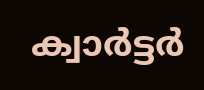ക്വാര്‍ട്ടര്‍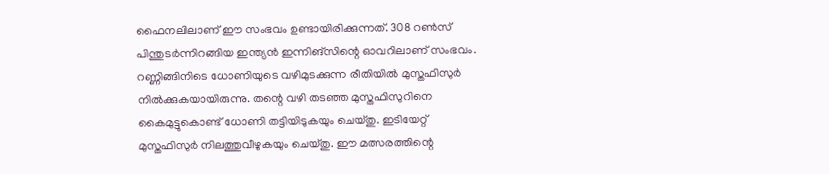ഫൈനലിലാണ് ഈ സംഭവം ഉണ്ടായിരിക്കുന്നത്. 308 റണ്‍സ് പിന്തുടര്‍ന്നിറങ്ങിയ ഇന്ത്യന്‍ ഇന്നിങ്‌സിന്റെ ഓവറിലാണ് സംഭവം. റണ്ണിങ്ങിനിടെ ധോണിയുടെ വഴിമുടക്കുന്ന രീതിയില്‍ മുസ്തഫിസുര്‍ നില്‍ക്കുകയായിരുന്നു. തന്റെ വഴി തടഞ്ഞ മുസ്തഫിസുറിനെ കൈമുട്ടുകൊണ്ട് ധോണി തട്ടിയിടുകയും ചെയ്തു. ഇടിയേറ്റ് മുസ്തഫിസുര്‍ നിലത്തുവീഴുകയും ചെയ്തു. ഈ മത്സരത്തിന്റെ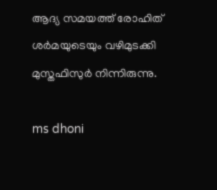ആദ്യ സമയത്ത് രോഹിത് ശര്‍മയുടെയും വഴിമുടക്കി മുസ്തഫിസുര്‍ നിന്നിരുന്നു.

ms dhoni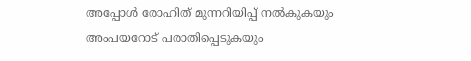അപ്പോള്‍ രോഹിത് മുന്നറിയിപ്പ് നല്‍കുകയും അംപയറോട് പരാതിപ്പെടുകയും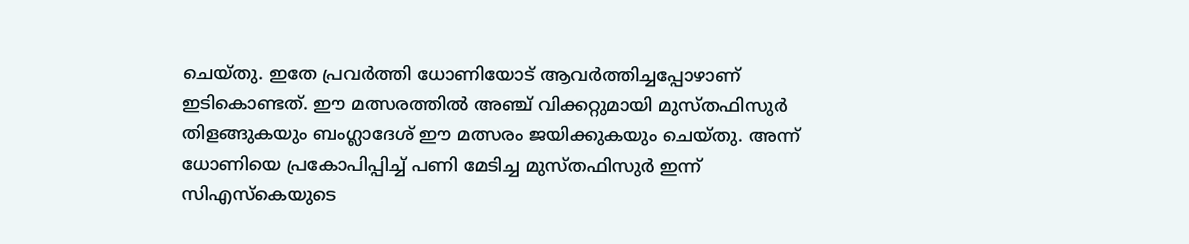ചെയ്തു. ഇതേ പ്രവര്‍ത്തി ധോണിയോട് ആവര്‍ത്തിച്ചപ്പോഴാണ് ഇടികൊണ്ടത്. ഈ മത്സരത്തില്‍ അഞ്ച് വിക്കറ്റുമായി മുസ്തഫിസുര്‍ തിളങ്ങുകയും ബംഗ്ലാദേശ് ഈ മത്സരം ജയിക്കുകയും ചെയ്തു. അന്ന് ധോണിയെ പ്രകോപിപ്പിച്ച് പണി മേടിച്ച മുസ്തഫിസുര്‍ ഇന്ന് സിഎസ്‌കെയുടെ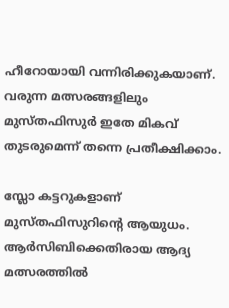ഹീറോയായി വന്നിരിക്കുകയാണ്. വരുന്ന മത്സരങ്ങളിലും മുസ്തഫിസുര്‍ ഇതേ മികവ് തുടരുമെന്ന് തന്നെ പ്രതീക്ഷിക്കാം.

സ്ലോ കട്ടറുകളാണ് മുസ്തഫിസുറിന്റെ ആയുധം. ആര്‍സിബിക്കെതിരായ ആദ്യ മത്സരത്തില്‍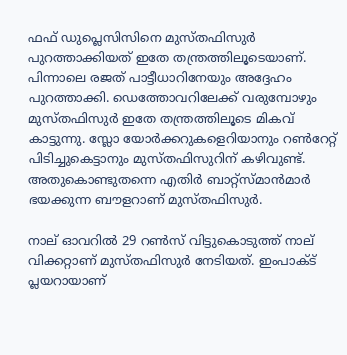ഫഫ് ഡുപ്ലെസിസിനെ മുസ്തഫിസുര്‍ പുറത്താക്കിയത് ഇതേ തന്ത്രത്തിലൂടെയാണ്. പിന്നാലെ രജത് പാട്ടീധാറിനേയും അദ്ദേഹം പുറത്താക്കി. ഡെത്തോവറിലേക്ക് വരുമ്പോഴും മുസ്തഫിസുര്‍ ഇതേ തന്ത്രത്തിലൂടെ മികവ് കാട്ടുന്നു. സ്ലോ യോര്‍ക്കറുകളെറിയാനും റണ്‍റേറ്റ് പിടിച്ചുകെട്ടാനും മുസ്തഫിസുറിന് കഴിവുണ്ട്. അതുകൊണ്ടുതന്നെ എതിര്‍ ബാറ്റ്‌സ്മാന്‍മാര്‍ ഭയക്കുന്ന ബൗളറാണ് മുസ്തഫിസുര്‍.

നാല് ഓവറില്‍ 29 റണ്‍സ് വിട്ടുകൊടുത്ത് നാല് വിക്കറ്റാണ് മുസ്തഫിസുര്‍ നേടിയത്. ഇംപാക്ട് പ്ലയറായാണ്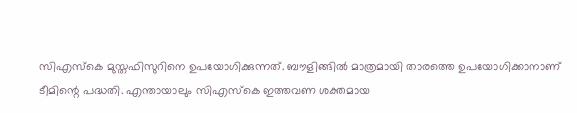സിഎസ്‌കെ മുസ്തഫിസുറിനെ ഉപയോഗിക്കുന്നത്. ബൗളിങ്ങില്‍ മാത്രമായി താരത്തെ ഉപയോഗിക്കാനാണ് ടീമിന്റെ പദ്ധതി. എന്തായാലും സിഎസ്‌കെ ഇത്തവണ ശക്തമായ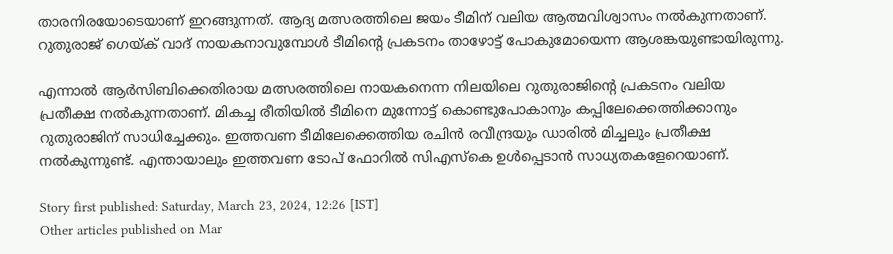താരനിരയോടെയാണ് ഇറങ്ങുന്നത്. ആദ്യ മത്സരത്തിലെ ജയം ടീമിന് വലിയ ആത്മവിശ്വാസം നല്‍കുന്നതാണ്. റുതുരാജ് ഗെയ്ക് വാദ് നായകനാവുമ്പോള്‍ ടീമിന്റെ പ്രകടനം താഴോട്ട് പോകുമോയെന്ന ആശങ്കയുണ്ടായിരുന്നു.

എന്നാല്‍ ആര്‍സിബിക്കെതിരായ മത്സരത്തിലെ നായകനെന്ന നിലയിലെ റുതുരാജിന്റെ പ്രകടനം വലിയ പ്രതീക്ഷ നല്‍കുന്നതാണ്. മികച്ച രീതിയില്‍ ടീമിനെ മുന്നോട്ട് കൊണ്ടുപോകാനും കപ്പിലേക്കെത്തിക്കാനും റുതുരാജിന് സാധിച്ചേക്കും. ഇത്തവണ ടീമിലേക്കെത്തിയ രചിന്‍ രവീന്ദ്രയും ഡാരില്‍ മിച്ചലും പ്രതീക്ഷ നല്‍കുന്നുണ്ട്. എന്തായാലും ഇത്തവണ ടോപ് ഫോറില്‍ സിഎസ്‌കെ ഉള്‍പ്പെടാന്‍ സാധ്യതകളേറെയാണ്.

Story first published: Saturday, March 23, 2024, 12:26 [IST]
Other articles published on Mar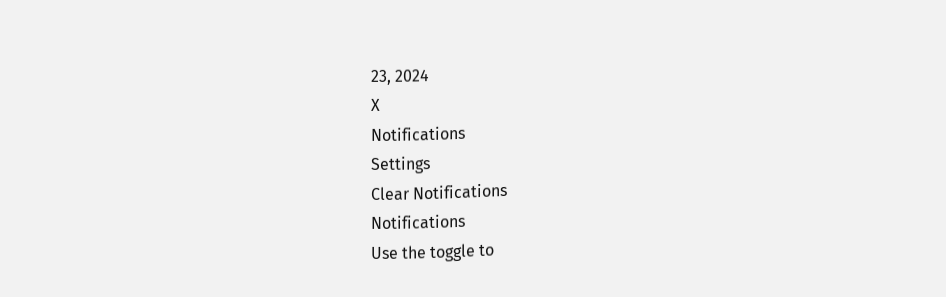23, 2024
X
Notifications
Settings
Clear Notifications
Notifications
Use the toggle to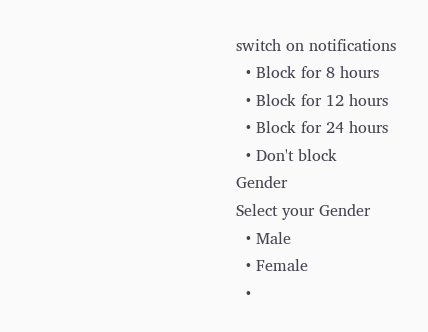switch on notifications
  • Block for 8 hours
  • Block for 12 hours
  • Block for 24 hours
  • Don't block
Gender
Select your Gender
  • Male
  • Female
  •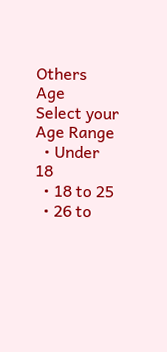Others
Age
Select your Age Range
  • Under 18
  • 18 to 25
  • 26 to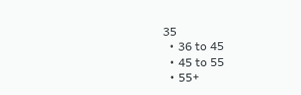35
  • 36 to 45
  • 45 to 55
  • 55+